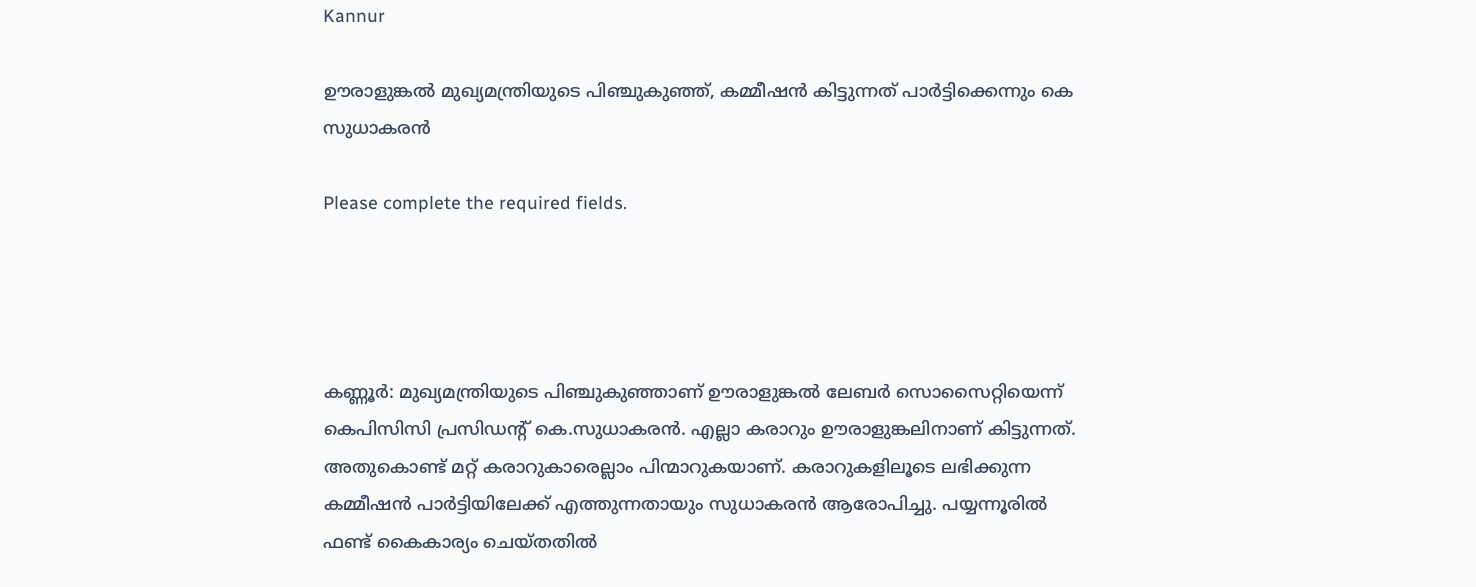Kannur

ഊരാളുങ്കൽ മുഖ്യമന്ത്രിയുടെ പിഞ്ചുകുഞ്ഞ്, കമ്മീഷൻ കിട്ടുന്നത് പാർട്ടിക്കെന്നും കെ സുധാകരൻ

Please complete the required fields.




കണ്ണൂർ: മുഖ്യമന്ത്രിയുടെ പി‍ഞ്ചുകുഞ്ഞാണ് ഊരാളുങ്കൽ ലേബർ സൊസൈറ്റിയെന്ന് കെപിസിസി പ്രസിഡന്റ് കെ.സുധാകരൻ. എല്ലാ കരാറും ഊരാളുങ്കലിനാണ് കിട്ടുന്നത്. അതുകൊണ്ട് മറ്റ് കരാറുകാരെല്ലാം പിന്മാറുകയാണ്. കരാറുകളിലൂടെ ലഭിക്കുന്ന കമ്മീഷൻ പാർട്ടിയിലേക്ക് എത്തുന്നതായും സുധാകരൻ ആരോപിച്ചു. പയ്യന്നൂരിൽ ഫണ്ട് കൈകാര്യം ചെയ്തതിൽ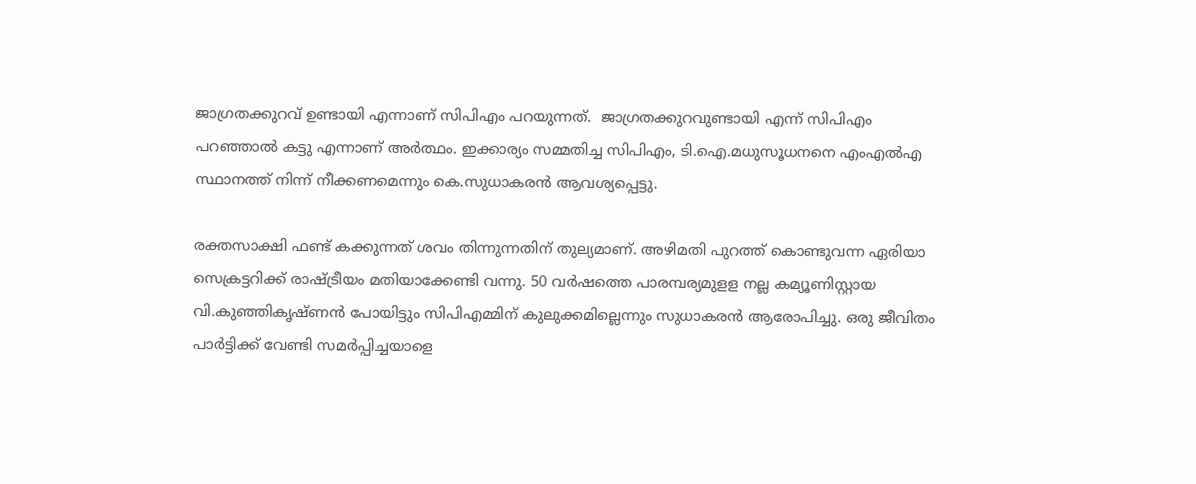ജാഗ്രതക്കുറവ് ഉണ്ടായി എന്നാണ് സിപിഎം പറയുന്നത്.  ജാഗ്രതക്കുറവുണ്ടായി എന്ന് സിപിഎം പറഞ്ഞാൽ കട്ടു എന്നാണ് അർത്ഥം. ഇക്കാര്യം സമ്മതിച്ച സിപിഎം, ടി.ഐ.മധുസൂധനനെ എംഎൽഎ സ്ഥാനത്ത് നിന്ന് നീക്കണമെന്നും കെ.സുധാകരൻ ആവശ്യപ്പെട്ടു.

രക്തസാക്ഷി ഫണ്ട് കക്കുന്നത് ശവം തിന്നുന്നതിന് തുല്യമാണ്. അഴിമതി പുറത്ത് കൊണ്ടുവന്ന ഏരിയാ സെക്രട്ടറിക്ക് രാഷ്ട്രീയം മതിയാക്കേണ്ടി വന്നു. 50 വർഷത്തെ പാരമ്പര്യമുളള നല്ല കമ്യൂണിസ്റ്റായ വി.കുഞ്ഞികൃഷ്ണൻ പോയിട്ടും സിപിഎമ്മിന് കുലുക്കമില്ലെന്നും സുധാകരൻ ആരോപിച്ചു. ഒരു ജീവിതം പാർട്ടിക്ക് വേണ്ടി സമർപ്പിച്ചയാളെ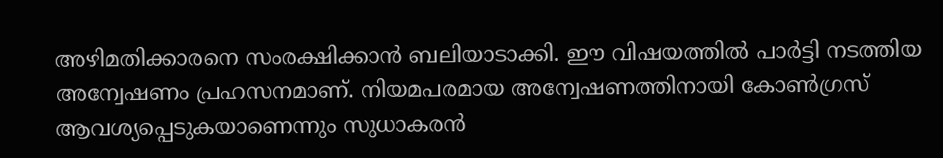അഴിമതിക്കാരനെ സംരക്ഷിക്കാൻ ബലിയാടാക്കി. ഈ വിഷയത്തിൽ പാർട്ടി നടത്തിയ അന്വേഷണം പ്രഹസനമാണ്. നിയമപരമായ അന്വേഷണത്തിനായി കോൺഗ്രസ് ആവശ്യപ്പെടുകയാണെന്നും സുധാകരൻ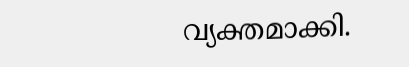വ്യക്തമാക്കി.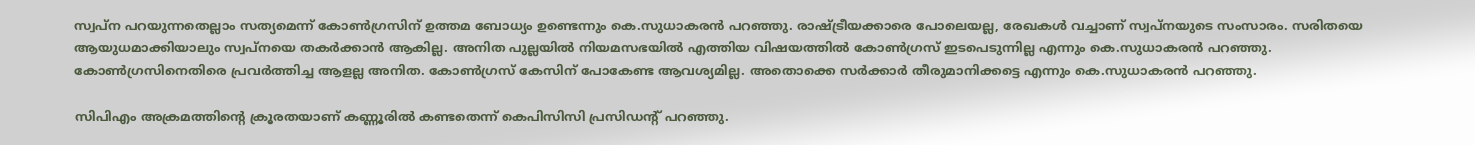സ്വപ്ന പറയുന്നതെല്ലാം സത്യമെന്ന് കോൺഗ്രസിന് ഉത്തമ ബോധ്യം ഉണ്ടെന്നും കെ.സുധാകരൻ പറഞ്ഞു. രാഷ്ട്രീയക്കാരെ പോലെയല്ല, രേഖകൾ വച്ചാണ് സ്വപ്നയുടെ സംസാരം. സരിതയെ ആയുധമാക്കിയാലും സ്വപ്നയെ തകർക്കാൻ ആകില്ല. അനിത പുല്ലയിൽ നിയമസഭയിൽ എത്തിയ വിഷയത്തിൽ കോൺഗ്രസ് ഇടപെടുന്നില്ല എന്നും കെ.സുധാകരൻ പറഞ്ഞു. കോൺഗ്രസിനെതിരെ പ്രവർത്തിച്ച ആളല്ല അനിത. കോൺഗ്രസ് കേസിന് പോകേണ്ട ആവശ്യമില്ല. അതൊക്കെ സർക്കാർ തീരുമാനിക്കട്ടെ എന്നും കെ.സുധാകരൻ പറഞ്ഞു.

സിപിഎം അക്രമത്തിന്റെ ക്രൂരതയാണ് കണ്ണൂരിൽ കണ്ടതെന്ന് കെപിസിസി പ്രസിഡന്റ് പറഞ്ഞു.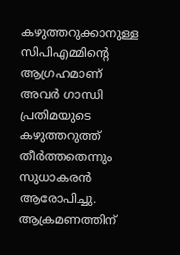കഴുത്തറുക്കാനുള്ള സിപിഎമ്മിന്റെ ആഗ്രഹമാണ് അവ‌ർ ഗാന്ധി പ്രതിമയുടെ കഴുത്തറുത്ത് തീർത്തതെന്നും സുധാകരൻ ആരോപിച്ചു. ആക്രമണത്തിന്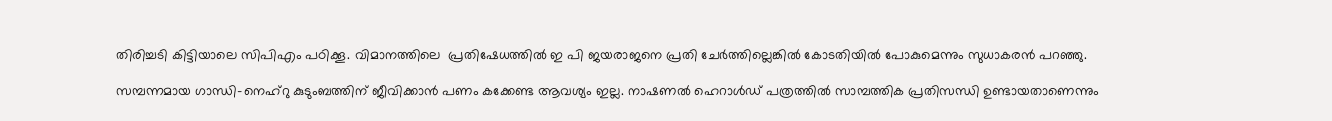തിരിച്ചടി കിട്ടിയാലെ സിപിഎം പഠിക്കൂ. വിമാനത്തിലെ  പ്രതിഷേധത്തിൽ ഇ പി ജയരാജനെ പ്രതി ചേർത്തില്ലെങ്കിൽ കോടതിയിൽ പോകുമെന്നും സുധാകരൻ പറഞ്ഞു.

സമ്പന്നമായ ഗാന്ധി-നെഹ‍്റു കുടുംബത്തിന് ജീവിക്കാൻ പണം കക്കേണ്ട ആവശ്യം ഇല്ല. നാഷണൽ ഹെറാൾഡ് പത്രത്തിൽ സാമ്പത്തിക പ്രതിസന്ധി ഉണ്ടായതാണെന്നും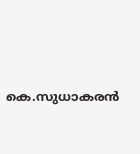കെ.സുധാകരൻ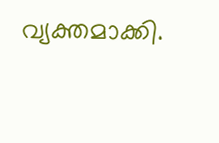വ്യക്തമാക്കി.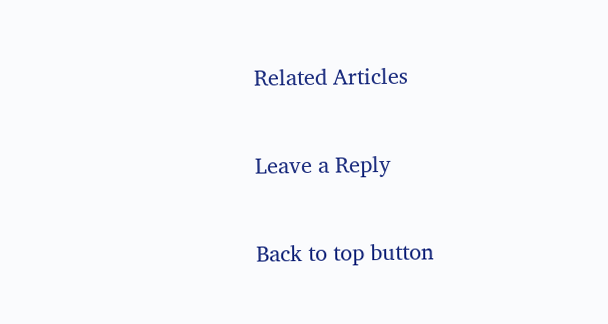Related Articles

Leave a Reply

Back to top button